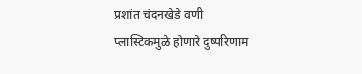प्रशांत चंदनखेडे वणी
प्लास्टिकमुळे होणारे दुष्परिणाम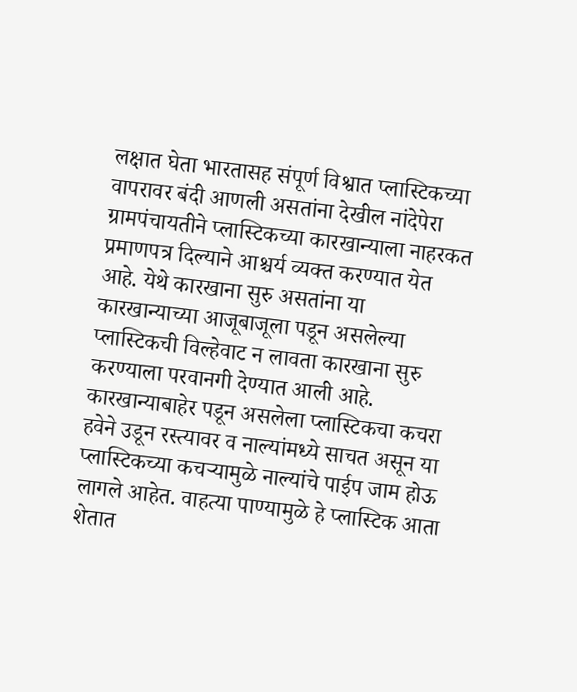लक्षात घेता भारतासह संपूर्ण विश्वात प्लास्टिकच्या वापरावर बंदी आणली असतांना देखील नांदेपेरा ग्रामपंचायतीने प्लास्टिकच्या कारखान्याला नाहरकत प्रमाणपत्र दिल्याने आश्चर्य व्यक्त करण्यात येत आहे. येथे कारखाना सुरु असतांना या कारखान्याच्या आजूबाजूला पडून असलेल्या प्लास्टिकची विल्हेवाट न लावता कारखाना सुरु करण्याला परवानगी देण्यात आली आहे. कारखान्याबाहेर पडून असलेला प्लास्टिकचा कचरा हवेने उडून रस्त्यावर व नाल्यांमध्ये साचत असून या प्लास्टिकच्या कचऱ्यामुळे नाल्यांचे पाईप जाम होऊ लागले आहेत. वाहत्या पाण्यामुळे हे प्लास्टिक आता शेतात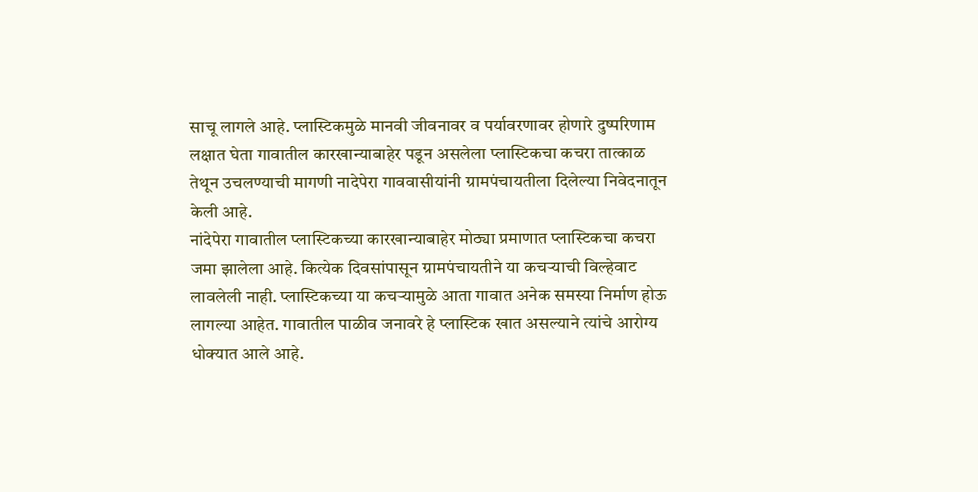साचू लागले आहे. प्लास्टिकमुळे मानवी जीवनावर व पर्यावरणावर होणारे दुष्परिणाम लक्षात घेता गावातील कारखान्याबाहेर पडून असलेला प्लास्टिकचा कचरा तात्काळ तेथून उचलण्याची मागणी नादेपेरा गाववासीयांनी ग्रामपंचायतीला दिलेल्या निवेदनातून केली आहे.
नांदेपेरा गावातील प्लास्टिकच्या कारखान्याबाहेर मोठ्या प्रमाणात प्लास्टिकचा कचरा जमा झालेला आहे. कित्येक दिवसांपासून ग्रामपंचायतीने या कचऱ्याची विल्हेवाट लावलेली नाही. प्लास्टिकच्या या कचऱ्यामुळे आता गावात अनेक समस्या निर्माण होऊ लागल्या आहेत. गावातील पाळीव जनावरे हे प्लास्टिक खात असल्याने त्यांचे आरोग्य धोक्यात आले आहे.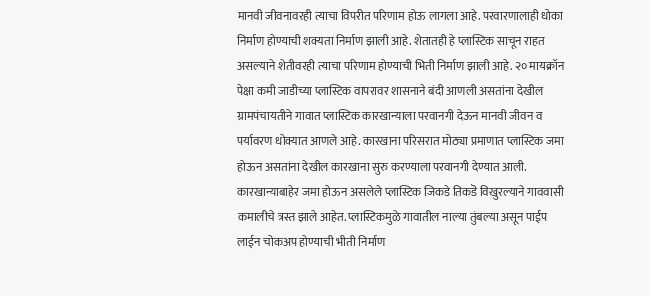मानवी जीवनावरही त्याचा विपरीत परिणाम होऊ लागला आहे. परवारणालाही धोका निर्माण होण्याची शक्यता निर्माण झाली आहे. शेतातही हे प्लास्टिक साचून राहत असल्याने शेतीवरही त्याचा परिणाम होण्याची भिती निर्माण झाली आहे. २० मायक्रॉन पेक्षा कमी जाडीच्या प्लास्टिक वापरावर शासनाने बंदी आणली असतांना देखील ग्रामपंचायतीने गावात प्लास्टिक कारखान्याला परवानगी देऊन मानवी जीवन व पर्यावरण धोक्यात आणले आहे. कारखाना परिसरात मोठ्या प्रमाणात प्लास्टिक जमा होऊन असतांना देखील कारखाना सुरु करण्याला परवानगी देण्यात आली. कारखान्याबाहेर जमा होऊन असलेले प्लास्टिक जिकडे तिकडॆ विखुरल्याने गाववासी कमालीचे त्रस्त झाले आहेत. प्लास्टिकमुळे गावातील नाल्या तुंबल्या असून पाईप लाईन चोकअप होण्याची भीती निर्माण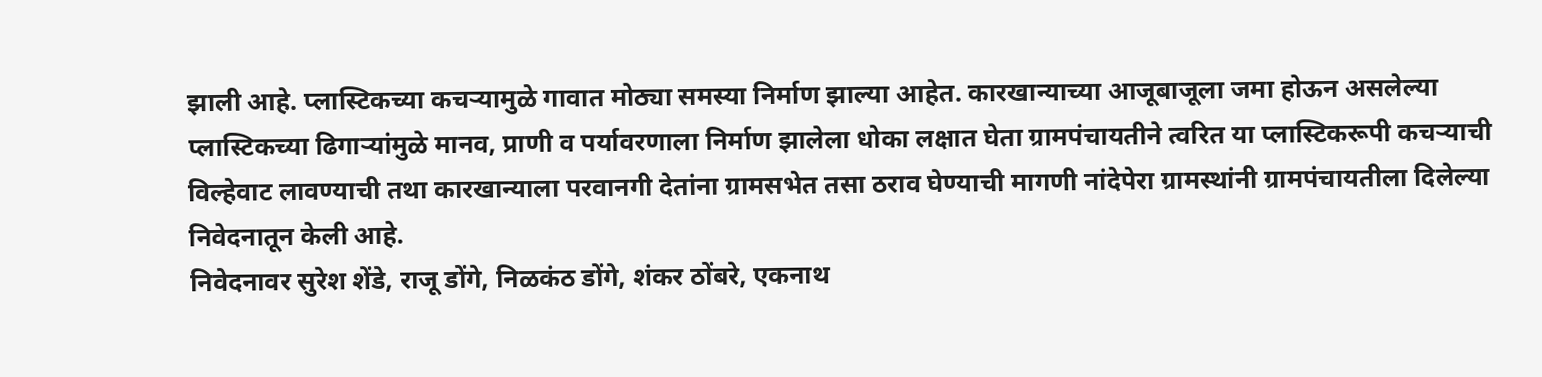झाली आहे. प्लास्टिकच्या कचऱ्यामुळे गावात मोठ्या समस्या निर्माण झाल्या आहेत. कारखान्याच्या आजूबाजूला जमा होऊन असलेल्या प्लास्टिकच्या ढिगाऱ्यांमुळे मानव, प्राणी व पर्यावरणाला निर्माण झालेला धोका लक्षात घेता ग्रामपंचायतीने त्वरित या प्लास्टिकरूपी कचऱ्याची विल्हेवाट लावण्याची तथा कारखान्याला परवानगी देतांना ग्रामसभेत तसा ठराव घेण्याची मागणी नांदेपेरा ग्रामस्थांनी ग्रामपंचायतीला दिलेल्या निवेदनातून केली आहे.
निवेदनावर सुरेश शेंडे, राजू डोंगे, निळकंठ डोंगे, शंकर ठोंबरे, एकनाथ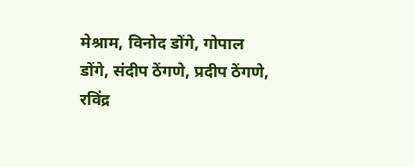मेश्राम, विनोद डोंगे, गोपाल डोंगे, संदीप ठेंगणे, प्रदीप ठेंगणे, रविंद्र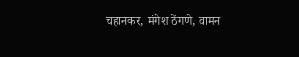चहानकर, मंगेश ठेंगणे, वामन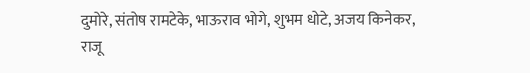दुमोरे, संतोष रामटेके, भाऊराव भोगे, शुभम धोटे, अजय किनेकर, राजू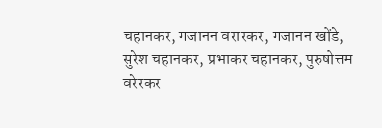चहानकर, गजानन वरारकर, गजानन खोंडे, सुरेश चहानकर, प्रभाकर चहानकर, पुरुषोत्तम वरेरकर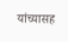यांच्यासह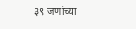३९ जणांच्या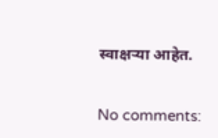स्वाक्षऱ्या आहेत.


No comments: